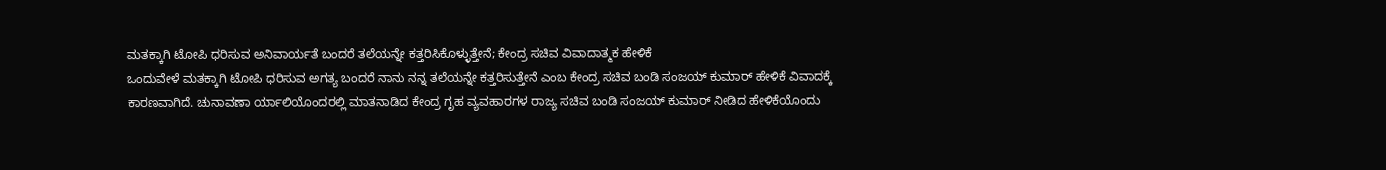ಮತಕ್ಕಾಗಿ ಟೋಪಿ ಧರಿಸುವ ಅನಿವಾರ್ಯತೆ ಬಂದರೆ ತಲೆಯನ್ನೇ ಕತ್ತರಿಸಿಕೊಳ್ಳುತ್ತೇನೆ; ಕೇಂದ್ರ ಸಚಿವ ವಿವಾದಾತ್ಮಕ ಹೇಳಿಕೆ
ಒಂದುವೇಳೆ ಮತಕ್ಕಾಗಿ ಟೋಪಿ ಧರಿಸುವ ಅಗತ್ಯ ಬಂದರೆ ನಾನು ನನ್ನ ತಲೆಯನ್ನೇ ಕತ್ತರಿಸುತ್ತೇನೆ ಎಂಬ ಕೇಂದ್ರ ಸಚಿವ ಬಂಡಿ ಸಂಜಯ್ ಕುಮಾರ್ ಹೇಳಿಕೆ ವಿವಾದಕ್ಕೆ ಕಾರಣವಾಗಿದೆ. ಚುನಾವಣಾ ರ್ಯಾಲಿಯೊಂದರಲ್ಲಿ ಮಾತನಾಡಿದ ಕೇಂದ್ರ ಗೃಹ ವ್ಯವಹಾರಗಳ ರಾಜ್ಯ ಸಚಿವ ಬಂಡಿ ಸಂಜಯ್ ಕುಮಾರ್ ನೀಡಿದ ಹೇಳಿಕೆಯೊಂದು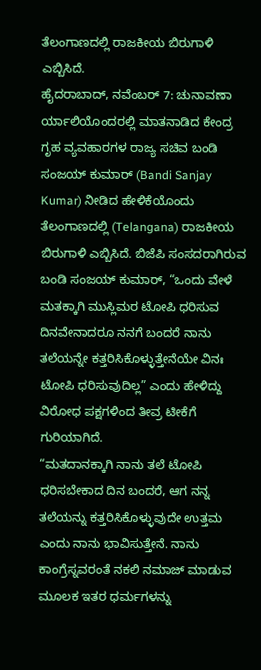ತೆಲಂಗಾಣದಲ್ಲಿ ರಾಜಕೀಯ ಬಿರುಗಾಳಿ ಎಬ್ಬಿಸಿದೆ.
ಹೈದರಾಬಾದ್, ನವೆಂಬರ್ 7: ಚುನಾವಣಾ ರ್ಯಾಲಿಯೊಂದರಲ್ಲಿ ಮಾತನಾಡಿದ ಕೇಂದ್ರ ಗೃಹ ವ್ಯವಹಾರಗಳ ರಾಜ್ಯ ಸಚಿವ ಬಂಡಿ ಸಂಜಯ್ ಕುಮಾರ್ (Bandi Sanjay Kumar) ನೀಡಿದ ಹೇಳಿಕೆಯೊಂದು ತೆಲಂಗಾಣದಲ್ಲಿ (Telangana) ರಾಜಕೀಯ ಬಿರುಗಾಳಿ ಎಬ್ಬಿಸಿದೆ. ಬಿಜೆಪಿ ಸಂಸದರಾಗಿರುವ ಬಂಡಿ ಸಂಜಯ್ ಕುಮಾರ್, “ಒಂದು ವೇಳೆ ಮತಕ್ಕಾಗಿ ಮುಸ್ಲಿಮರ ಟೋಪಿ ಧರಿಸುವ ದಿನವೇನಾದರೂ ನನಗೆ ಬಂದರೆ ನಾನು ತಲೆಯನ್ನೇ ಕತ್ತರಿಸಿಕೊಳ್ಳುತ್ತೇನೆಯೇ ವಿನಃ ಟೋಪಿ ಧರಿಸುವುದಿಲ್ಲ” ಎಂದು ಹೇಳಿದ್ದು ವಿರೋಧ ಪಕ್ಷಗಳಿಂದ ತೀವ್ರ ಟೀಕೆಗೆ ಗುರಿಯಾಗಿದೆ.
“ಮತದಾನಕ್ಕಾಗಿ ನಾನು ತಲೆ ಟೋಪಿ ಧರಿಸಬೇಕಾದ ದಿನ ಬಂದರೆ, ಆಗ ನನ್ನ ತಲೆಯನ್ನು ಕತ್ತರಿಸಿಕೊಳ್ಳುವುದೇ ಉತ್ತಮ ಎಂದು ನಾನು ಭಾವಿಸುತ್ತೇನೆ. ನಾನು ಕಾಂಗ್ರೆಸ್ನವರಂತೆ ನಕಲಿ ನಮಾಜ್ ಮಾಡುವ ಮೂಲಕ ಇತರ ಧರ್ಮಗಳನ್ನು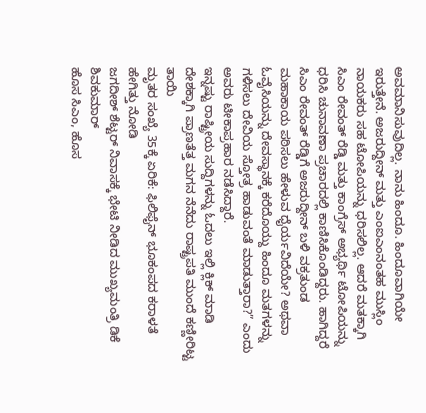ಅವಮಾನಿಸುವುದಿಲ್ಲ. ನಾನು ಹಿಂದೂ. ಹಿಂದೂವಾಗಿಯೇ ಇರುತ್ತೇನೆ. ಅಜರುದ್ದೀನ್ ಮತ್ತು ಎಂಐಎಂನಂತಹ ಮುಸ್ಲಿಂ ನಾಯಕರು ಸಹ ಟೋಪಿಯನ್ನು ಧರಿಸಲಿಲ್ಲ. ಆದರೆ ಮತಕ್ಕಾಗಿ ಸಿಎಂ ರೇವಂತ್ ರೆಡ್ಡಿ ಮತ್ತು ಕಾಂಗ್ರೆಸ್ ಅಭ್ಯರ್ಥಿ ಟೋಪಿಯನ್ನು ಧರಿಸಿ ಚುನಾವಣಾ ಪ್ರಚಾರದಲ್ಲಿ ಕಾಣಿಸಿಕೊಂಡಿದ್ದರು. ಹಾಗಿದ್ದರೆ ಸಿಎಂ ರೇವಂತ್ ರೆಡ್ಡಿಗೆ ಅಜರುದ್ದೀನ್ ಬಳಿ ವಕ್ರತುಂಡ ಮಹಾಕಾಯ ಪಠಿಸಲು ಹೇಳುವ ಧೈರ್ಯವಿದೆಯೇ? ಅಥವಾ ಓವೈಸಿಯನ್ನು ದೇವಸ್ಥಾನಕ್ಕೆ ಕರೆದೊಯ್ದು ಹಿಂದೂ ಮತಗಳನ್ನು ಗಳಿಸಲು ದೇವಿಯ ಸ್ತೋತ್ರ ಹಾಡುವಂತೆ ಮಾಡುತ್ತಾರಾ?” ಎಂದು ಅವರು ಟೀಕಾಪ್ರಹಾರ ನಡೆಸಿದ್ದಾರೆ.
ಇನ್ನಷ್ಟು ರಾಷ್ಟ್ರೀಯ ಸುದ್ದಿಗಳನ್ನು ಓದಲು ಇಲ್ಲಿ ಕ್ಲಿಕ್ ಮಾಡಿ
ದೇಶಕ್ಕಾಗಿ ಪ್ರಾಣತೆತ್ತ ಮಗನ ನೆನೆದು ರಾಷ್ಟ್ರಪತಿ ಮುಂದೆ ಕಣ್ಣೀರಿಟ್ಟ ತಾಯಿ
ಮೃತರ ಸಂಖ್ಯೆ 35ಕ್ಕೆ ಏರಿಕೆ: ಫಿಲಿಫೈನ್ ಭೂಕಂಪದ ಕರಾಳತೆ ಹೇಗಿತ್ತು ನೋಡಿ
ಜಗದೀಶ್ ಶೆಟ್ಟರ್ ನಿವಾಸಕ್ಕೆ ಭೇಟಿ ನೀಡಿದ ಮುಖ್ಯಮಂತ್ರಿ ಡಿಕೆ ಶಿವಕುಮಾರ್
ಹೊಸ ಸಿಎಂ, ಹೊಸ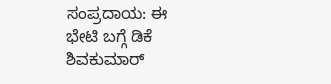ಸಂಪ್ರದಾಯ: ಈ ಭೇಟಿ ಬಗ್ಗೆ ಡಿಕೆ ಶಿವಕುಮಾರ್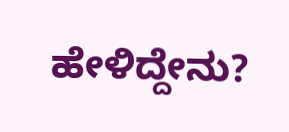ಹೇಳಿದ್ದೇನು?